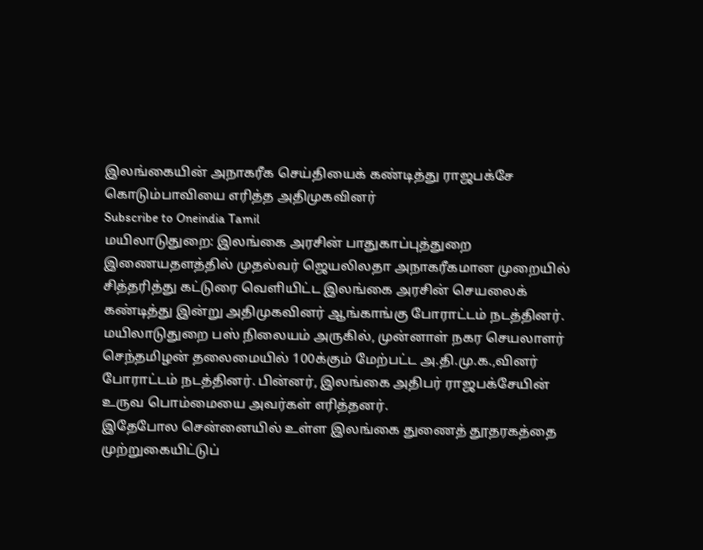இலங்கையின் அநாகரீக செய்தியைக் கண்டித்து ராஜபக்சே கொடும்பாவியை எரித்த அதிமுகவினர்
Subscribe to Oneindia Tamil
மயிலாடுதுறை: இலங்கை அரசின் பாதுகாப்புத்துறை இணையதளத்தில் முதல்வர் ஜெயலிலதா அநாகரீகமான முறையில் சித்தரித்து கட்டுரை வெளியிட்ட இலங்கை அரசின் செயலைக் கண்டித்து இன்று அதிமுகவினர் ஆங்காங்கு போராட்டம் நடத்தினர்.
மயிலாடுதுறை பஸ் நிலையம் அருகில், முன்னாள் நகர செயலாளர் செந்தமிழன் தலைமையில் 100க்கும் மேற்பட்ட அ.தி.மு.க.,வினர் போராட்டம் நடத்தினர். பின்னர், இலங்கை அதிபர் ராஜபக்சேயின் உருவ பொம்மையை அவர்கள் எரித்தனர்.
இதேபோல சென்னையில் உள்ள இலங்கை துணைத் தூதரகத்தை முற்றுகையிட்டுப்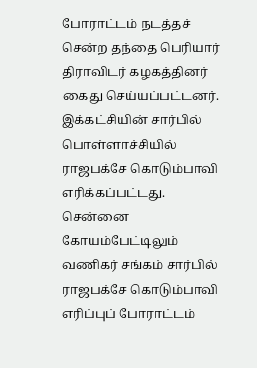போராட்டம் நடத்தச் சென்ற தந்தை பெரியார் திராவிடர் கழகத்தினர் கைது செய்யப்பட்டனர். இக்கட்சியின் சார்பில் பொள்ளாச்சியில் ராஜபக்சே கொடும்பாவி எரிக்கப்பட்டது.
சென்னை கோயம்பேட்டிலும் வணிகர் சங்கம் சார்பில் ராஜபக்சே கொடும்பாவி எரிப்புப் போராட்டம்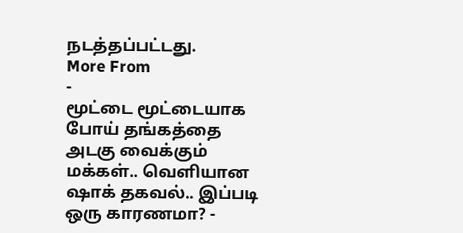நடத்தப்பட்டது.
More From
-
மூட்டை மூட்டையாக போய் தங்கத்தை அடகு வைக்கும் மக்கள்.. வெளியான ஷாக் தகவல்.. இப்படி ஒரு காரணமா? -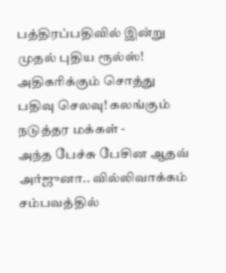பத்திரப்பதிவில் இன்று முதல் புதிய ரூல்ஸ்! அதிகரிக்கும் சொத்து பதிவு செலவு! கலங்கும் நடுத்தர மக்கள் -
அந்த பேச்சு பேசின ஆதவ் அர்ஜுனா.. வில்லிவாக்கம் சம்பவத்தில்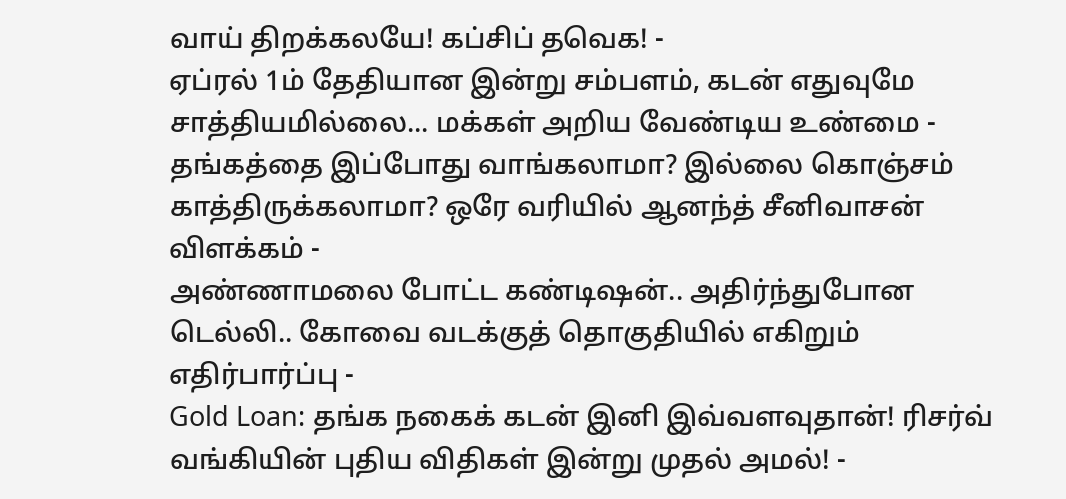வாய் திறக்கலயே! கப்சிப் தவெக! -
ஏப்ரல் 1ம் தேதியான இன்று சம்பளம், கடன் எதுவுமே சாத்தியமில்லை... மக்கள் அறிய வேண்டிய உண்மை -
தங்கத்தை இப்போது வாங்கலாமா? இல்லை கொஞ்சம் காத்திருக்கலாமா? ஒரே வரியில் ஆனந்த் சீனிவாசன் விளக்கம் -
அண்ணாமலை போட்ட கண்டிஷன்.. அதிர்ந்துபோன டெல்லி.. கோவை வடக்குத் தொகுதியில் எகிறும் எதிர்பார்ப்பு -
Gold Loan: தங்க நகைக் கடன் இனி இவ்வளவுதான்! ரிசர்வ் வங்கியின் புதிய விதிகள் இன்று முதல் அமல்! -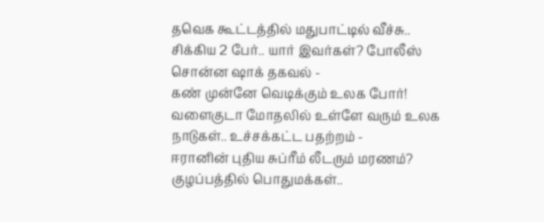தவெக கூட்டத்தில் மதுபாட்டில் வீச்சு.. சிக்கிய 2 பேர்.. யார் இவர்கள்? போலீஸ் சொன்ன ஷாக் தகவல் -
கண் முன்னே வெடிக்கும் உலக போர்! வளைகுடா மோதலில் உள்ளே வரும் உலக நாடுகள்.. உச்சக்கட்ட பதற்றம் -
ஈரானின் புதிய சுப்ரீம் லீடரும் மரணம்? குழப்பத்தில் பொதுமக்கள்..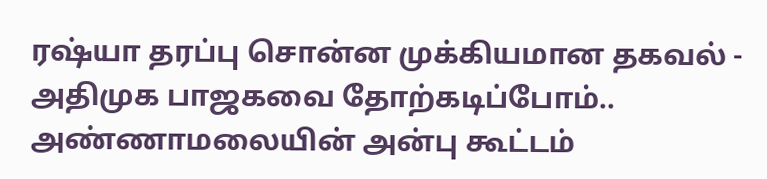ரஷ்யா தரப்பு சொன்ன முக்கியமான தகவல் -
அதிமுக பாஜகவை தோற்கடிப்போம்.. அண்ணாமலையின் அன்பு கூட்டம்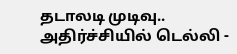தடாலடி முடிவு.. அதிர்ச்சியில் டெல்லி -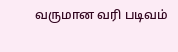வருமான வரி படிவம்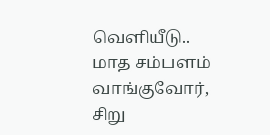வெளியீடு.. மாத சம்பளம் வாங்குவோர், சிறு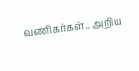வணிகர்கள்.. அறிய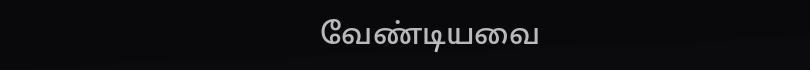வேண்டியவை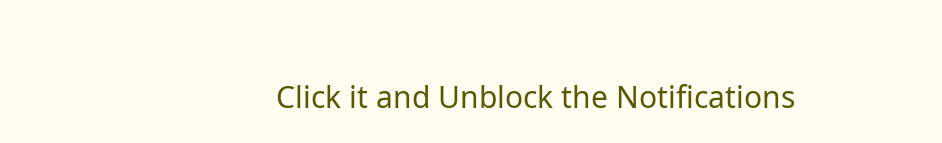Click it and Unblock the Notifications